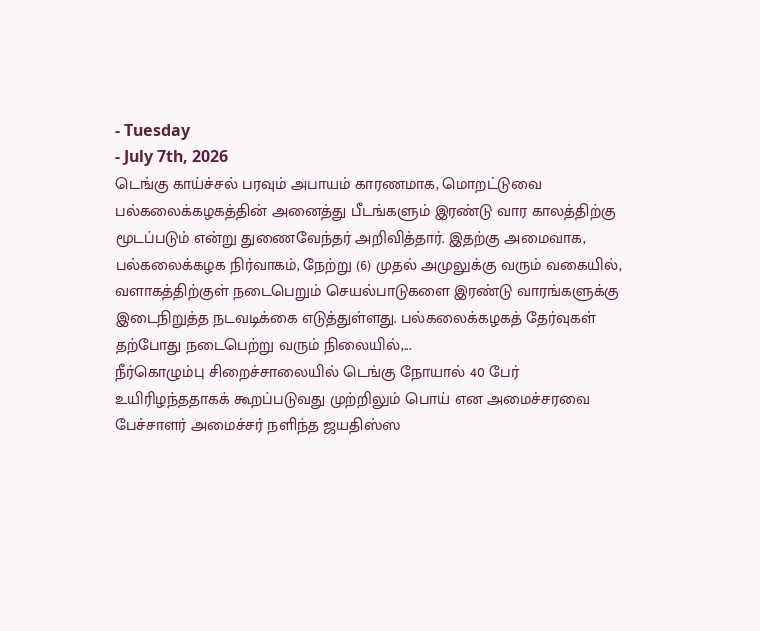- Tuesday
- July 7th, 2026
டெங்கு காய்ச்சல் பரவும் அபாயம் காரணமாக, மொறட்டுவை பல்கலைக்கழகத்தின் அனைத்து பீடங்களும் இரண்டு வார காலத்திற்கு மூடப்படும் என்று துணைவேந்தர் அறிவித்தார். இதற்கு அமைவாக, பல்கலைக்கழக நிர்வாகம், நேற்று (6) முதல் அமுலுக்கு வரும் வகையில், வளாகத்திற்குள் நடைபெறும் செயல்பாடுகளை இரண்டு வாரங்களுக்கு இடைநிறுத்த நடவடிக்கை எடுத்துள்ளது. பல்கலைக்கழகத் தேர்வுகள் தற்போது நடைபெற்று வரும் நிலையில்,...
நீர்கொழும்பு சிறைச்சாலையில் டெங்கு நோயால் 40 பேர் உயிரிழந்ததாகக் கூறப்படுவது முற்றிலும் பொய் என அமைச்சரவை பேச்சாளர் அமைச்சர் நளிந்த ஜயதிஸ்ஸ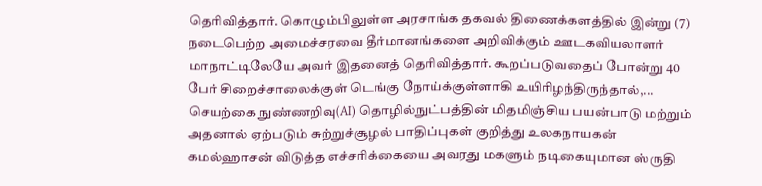தெரிவித்தார். கொழும்பிலுள்ள அரசாங்க தகவல் திணைக்களத்தில் இன்று (7) நடைபெற்ற அமைச்சரவை தீர்மானங்களை அறிவிக்கும் ஊடகவியலாளர் மாநாட்டிலேயே அவர் இதனைத் தெரிவித்தார். கூறப்படுவதைப் போன்று 40 பேர் சிறைச்சாலைக்குள் டெங்கு நோய்க்குள்ளாகி உயிரிழந்திருந்தால்,...
செயற்கை நுண்ணறிவு(AI) தொழில்நுட்பத்தின் மிதமிஞ்சிய பயன்பாடு மற்றும் அதனால் ஏற்படும் சுற்றுச்சூழல் பாதிப்புகள் குறித்து உலகநாயகன் கமல்ஹாசன் விடுத்த எச்சரிக்கையை அவரது மகளும் நடிகையுமான ஸ்ருதி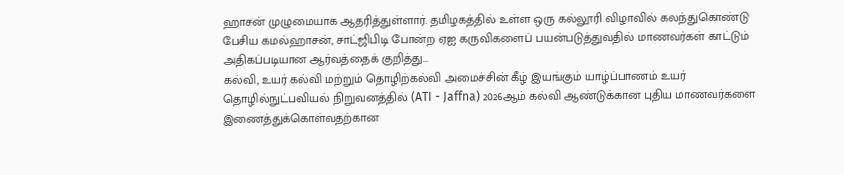ஹாசன் முழுமையாக ஆதரித்துள்ளார். தமிழகத்தில் உள்ள ஒரு கல்லூரி விழாவில் கலந்துகொண்டு பேசிய கமல்ஹாசன், சாட்ஜிபிடி போன்ற ஏஐ கருவிகளைப் பயன்படுத்துவதில் மாணவர்கள் காட்டும் அதிகப்படியான ஆர்வத்தைக் குறித்து...
கல்வி, உயர் கல்வி மற்றும் தொழிற்கல்வி அமைச்சின் கீழ் இயங்கும் யாழ்ப்பாணம் உயர் தொழில்நுட்பவியல் நிறுவனத்தில் (ATI - Jaffna) 2026ஆம் கல்வி ஆண்டுக்கான புதிய மாணவர்களை இணைத்துக்கொள்வதற்கான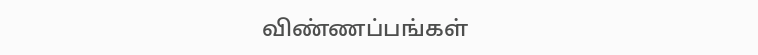விண்ணப்பங்கள்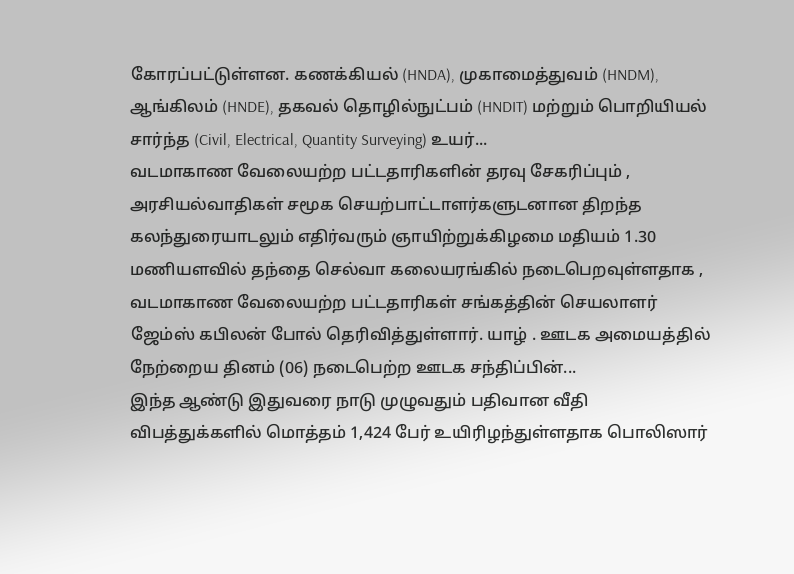கோரப்பட்டுள்ளன. கணக்கியல் (HNDA), முகாமைத்துவம் (HNDM), ஆங்கிலம் (HNDE), தகவல் தொழில்நுட்பம் (HNDIT) மற்றும் பொறியியல் சார்ந்த (Civil, Electrical, Quantity Surveying) உயர்...
வடமாகாண வேலையற்ற பட்டதாரிகளின் தரவு சேகரிப்பும் , அரசியல்வாதிகள் சமூக செயற்பாட்டாளர்களுடனான திறந்த கலந்துரையாடலும் எதிர்வரும் ஞாயிற்றுக்கிழமை மதியம் 1.30 மணியளவில் தந்தை செல்வா கலையரங்கில் நடைபெறவுள்ளதாக , வடமாகாண வேலையற்ற பட்டதாரிகள் சங்கத்தின் செயலாளர் ஜேம்ஸ் கபிலன் போல் தெரிவித்துள்ளார். யாழ் . ஊடக அமையத்தில் நேற்றைய தினம் (06) நடைபெற்ற ஊடக சந்திப்பின்...
இந்த ஆண்டு இதுவரை நாடு முழுவதும் பதிவான வீதி விபத்துக்களில் மொத்தம் 1,424 பேர் உயிரிழந்துள்ளதாக பொலிஸார்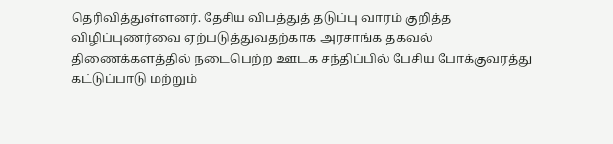தெரிவித்துள்ளனர். தேசிய விபத்துத் தடுப்பு வாரம் குறித்த விழிப்புணர்வை ஏற்படுத்துவதற்காக அரசாங்க தகவல் திணைக்களத்தில் நடைபெற்ற ஊடக சந்திப்பில் பேசிய போக்குவரத்து கட்டுப்பாடு மற்றும்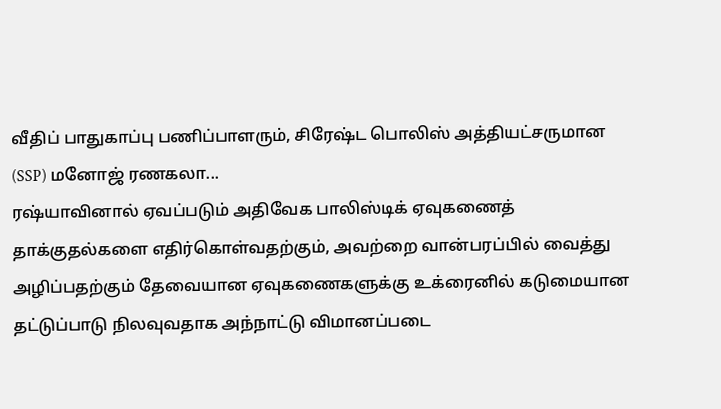வீதிப் பாதுகாப்பு பணிப்பாளரும், சிரேஷ்ட பொலிஸ் அத்தியட்சருமான (SSP) மனோஜ் ரணகலா...
ரஷ்யாவினால் ஏவப்படும் அதிவேக பாலிஸ்டிக் ஏவுகணைத் தாக்குதல்களை எதிர்கொள்வதற்கும், அவற்றை வான்பரப்பில் வைத்து அழிப்பதற்கும் தேவையான ஏவுகணைகளுக்கு உக்ரைனில் கடுமையான தட்டுப்பாடு நிலவுவதாக அந்நாட்டு விமானப்படை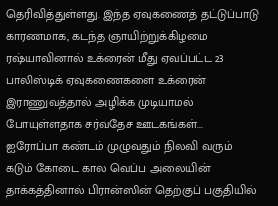தெரிவித்துள்ளது. இந்த ஏவுகணைத் தட்டுப்பாடு காரணமாக, கடந்த ஞாயிற்றுக்கிழமை ரஷ்யாவினால் உக்ரைன் மீது ஏவப்பட்ட 23 பாலிஸ்டிக் ஏவுகணைகளை உக்ரைன் இராணுவத்தால் அழிக்க முடியாமல் போயுள்ளதாக சர்வதேச ஊடகங்கள்...
ஐரோப்பா கண்டம் முழுவதும் நிலவி வரும் கடும் கோடை கால வெப்ப அலையின் தாக்கத்தினால் பிரான்ஸின் தெற்குப் பகுதியில்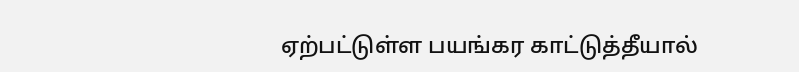ஏற்பட்டுள்ள பயங்கர காட்டுத்தீயால்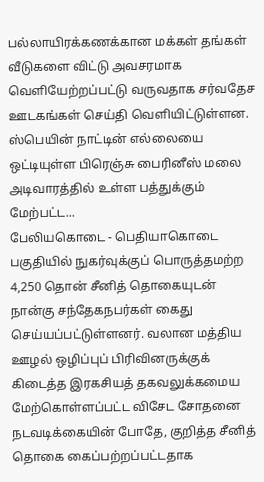பல்லாயிரக்கணக்கான மக்கள் தங்கள் வீடுகளை விட்டு அவசரமாக வெளியேற்றப்பட்டு வருவதாக சர்வதேச ஊடகங்கள் செய்தி வெளியிட்டுள்ளன. ஸ்பெயின் நாட்டின் எல்லையை ஒட்டியுள்ள பிரெஞ்சு பைரினீஸ் மலை அடிவாரத்தில் உள்ள பத்துக்கும் மேற்பட்ட...
பேலியகொடை - பெதியாகொடை பகுதியில் நுகர்வுக்குப் பொருத்தமற்ற 4,250 தொன் சீனித் தொகையுடன் நான்கு சந்தேகநபர்கள் கைது செய்யப்பட்டுள்ளனர். வலான மத்திய ஊழல் ஒழிப்புப் பிரிவினருக்குக் கிடைத்த இரகசியத் தகவலுக்கமைய மேற்கொள்ளப்பட்ட விசேட சோதனை நடவடிக்கையின் போதே, குறித்த சீனித் தொகை கைப்பற்றப்பட்டதாக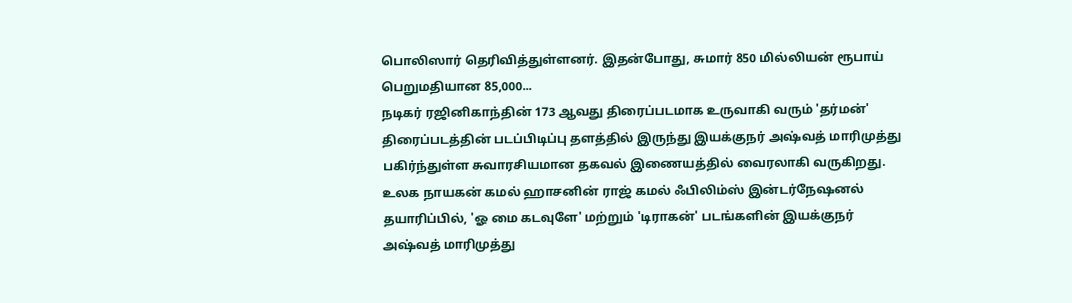பொலிஸார் தெரிவித்துள்ளனர். இதன்போது, சுமார் 850 மில்லியன் ரூபாய் பெறுமதியான 85,000...
நடிகர் ரஜினிகாந்தின் 173 ஆவது திரைப்படமாக உருவாகி வரும் 'தர்மன்' திரைப்படத்தின் படப்பிடிப்பு தளத்தில் இருந்து இயக்குநர் அஷ்வத் மாரிமுத்து பகிர்ந்துள்ள சுவாரசியமான தகவல் இணையத்தில் வைரலாகி வருகிறது. உலக நாயகன் கமல் ஹாசனின் ராஜ் கமல் ஃபிலிம்ஸ் இன்டர்நேஷனல் தயாரிப்பில், 'ஓ மை கடவுளே' மற்றும் 'டிராகன்' படங்களின் இயக்குநர் அஷ்வத் மாரிமுத்து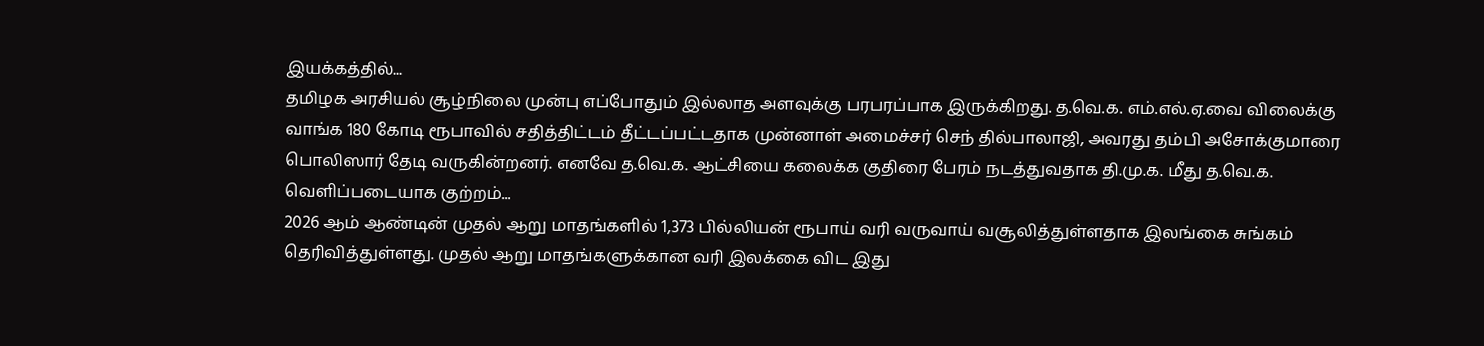இயக்கத்தில்...
தமிழக அரசியல் சூழ்நிலை முன்பு எப்போதும் இல்லாத அளவுக்கு பரபரப்பாக இருக்கிறது. த.வெ.க. எம்.எல்.ஏ.வை விலைக்கு வாங்க 180 கோடி ரூபாவில் சதித்திட்டம் தீட்டப்பட்டதாக முன்னாள் அமைச்சர் செந் தில்பாலாஜி, அவரது தம்பி அசோக்குமாரை பொலிஸார் தேடி வருகின்றனர். எனவே த.வெ.க. ஆட்சியை கலைக்க குதிரை பேரம் நடத்துவதாக தி.மு.க. மீது த.வெ.க. வெளிப்படையாக குற்றம்...
2026 ஆம் ஆண்டின் முதல் ஆறு மாதங்களில் 1,373 பில்லியன் ரூபாய் வரி வருவாய் வசூலித்துள்ளதாக இலங்கை சுங்கம் தெரிவித்துள்ளது. முதல் ஆறு மாதங்களுக்கான வரி இலக்கை விட இது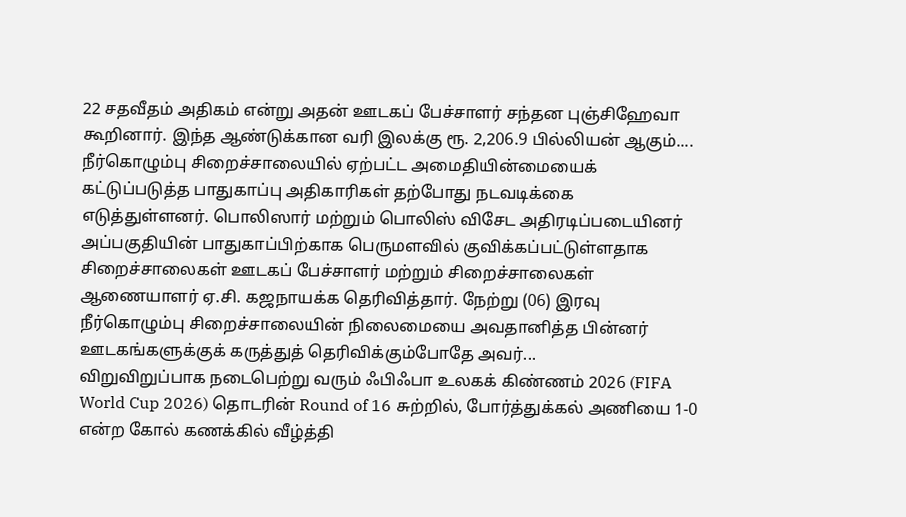22 சதவீதம் அதிகம் என்று அதன் ஊடகப் பேச்சாளர் சந்தன புஞ்சிஹேவா கூறினார். இந்த ஆண்டுக்கான வரி இலக்கு ரூ. 2,206.9 பில்லியன் ஆகும்....
நீர்கொழும்பு சிறைச்சாலையில் ஏற்பட்ட அமைதியின்மையைக் கட்டுப்படுத்த பாதுகாப்பு அதிகாரிகள் தற்போது நடவடிக்கை எடுத்துள்ளனர். பொலிஸார் மற்றும் பொலிஸ் விசேட அதிரடிப்படையினர் அப்பகுதியின் பாதுகாப்பிற்காக பெருமளவில் குவிக்கப்பட்டுள்ளதாக சிறைச்சாலைகள் ஊடகப் பேச்சாளர் மற்றும் சிறைச்சாலைகள் ஆணையாளர் ஏ.சி. கஜநாயக்க தெரிவித்தார். நேற்று (06) இரவு நீர்கொழும்பு சிறைச்சாலையின் நிலைமையை அவதானித்த பின்னர் ஊடகங்களுக்குக் கருத்துத் தெரிவிக்கும்போதே அவர்...
விறுவிறுப்பாக நடைபெற்று வரும் ஃபிஃபா உலகக் கிண்ணம் 2026 (FIFA World Cup 2026) தொடரின் Round of 16 சுற்றில், போர்த்துக்கல் அணியை 1-0 என்ற கோல் கணக்கில் வீழ்த்தி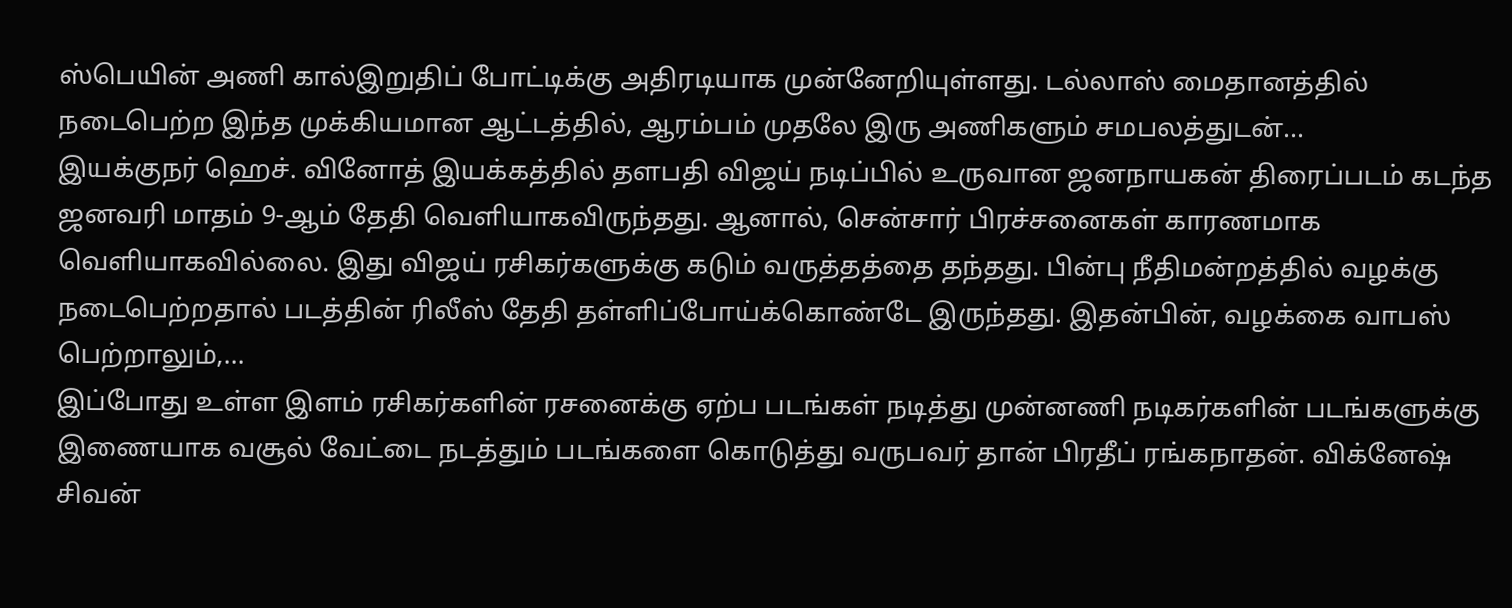ஸ்பெயின் அணி கால்இறுதிப் போட்டிக்கு அதிரடியாக முன்னேறியுள்ளது. டல்லாஸ் மைதானத்தில் நடைபெற்ற இந்த முக்கியமான ஆட்டத்தில், ஆரம்பம் முதலே இரு அணிகளும் சமபலத்துடன்...
இயக்குநர் ஹெச். வினோத் இயக்கத்தில் தளபதி விஜய் நடிப்பில் உருவான ஜனநாயகன் திரைப்படம் கடந்த ஜனவரி மாதம் 9-ஆம் தேதி வெளியாகவிருந்தது. ஆனால், சென்சார் பிரச்சனைகள் காரணமாக வெளியாகவில்லை. இது விஜய் ரசிகர்களுக்கு கடும் வருத்தத்தை தந்தது. பின்பு நீதிமன்றத்தில் வழக்கு நடைபெற்றதால் படத்தின் ரிலீஸ் தேதி தள்ளிப்போய்க்கொண்டே இருந்தது. இதன்பின், வழக்கை வாபஸ் பெற்றாலும்,...
இப்போது உள்ள இளம் ரசிகர்களின் ரசனைக்கு ஏற்ப படங்கள் நடித்து முன்னணி நடிகர்களின் படங்களுக்கு இணையாக வசூல் வேட்டை நடத்தும் படங்களை கொடுத்து வருபவர் தான் பிரதீப் ரங்கநாதன். விக்னேஷ் சிவன்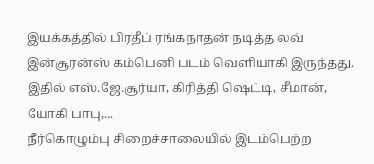இயக்கத்தில் பிரதீப் ரங்கநாதன் நடித்த லவ் இன்சூரன்ஸ் கம்பெனி படம் வெளியாகி இருந்தது. இதில் எஸ்.ஜே.சூர்யா, கிரித்தி ஷெட்டி, சீமான், யோகி பாபு,...
நீர்கொழும்பு சிறைச்சாலையில் இடம்பெற்ற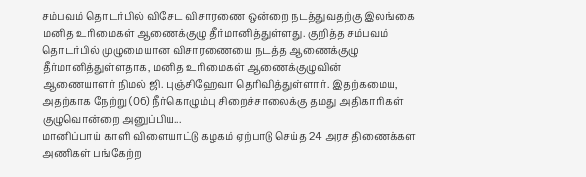சம்பவம் தொடர்பில் விசேட விசாரணை ஒன்றை நடத்துவதற்கு இலங்கை மனித உரிமைகள் ஆணைக்குழு தீர்மானித்துள்ளது. குறித்த சம்பவம் தொடர்பில் முழுமையான விசாரணையை நடத்த ஆணைக்குழு தீர்மானித்துள்ளதாக, மனித உரிமைகள் ஆணைக்குழுவின் ஆணையாளர் நிமல் ஜி. புஞ்சிஹேவா தெரிவித்துள்ளார். இதற்கமைய, அதற்காக நேற்று (06) நீர்கொழும்பு சிறைச்சாலைக்கு தமது அதிகாரிகள் குழுவொன்றை அனுப்பிய...
மானிப்பாய் காளி விளையாட்டு கழகம் ஏற்பாடு செய்த 24 அரச திணைக்கள அணிகள் பங்கேற்ற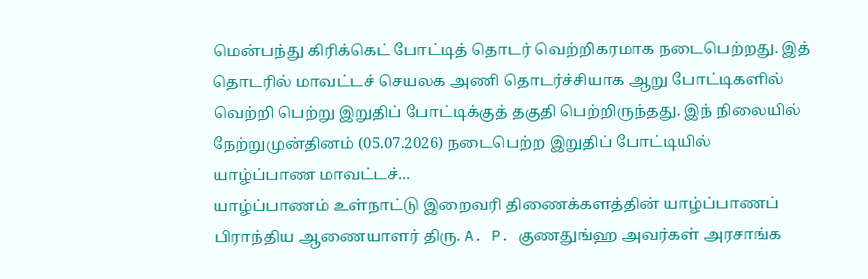மென்பந்து கிரிக்கெட் போட்டித் தொடர் வெற்றிகரமாக நடைபெற்றது. இத் தொடரில் மாவட்டச் செயலக அணி தொடர்ச்சியாக ஆறு போட்டிகளில் வெற்றி பெற்று இறுதிப் போட்டிக்குத் தகுதி பெற்றிருந்தது. இந் நிலையில் நேற்றுமுன்தினம் (05.07.2026) நடைபெற்ற இறுதிப் போட்டியில் யாழ்ப்பாண மாவட்டச்...
யாழ்ப்பாணம் உள்நாட்டு இறைவரி திணைக்களத்தின் யாழ்ப்பாணப் பிராந்திய ஆணையாளர் திரு. A. P. குணதுங்ஹ அவர்கள் அரசாங்க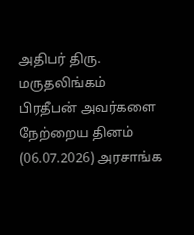அதிபர் திரு. மருதலிங்கம் பிரதீபன் அவர்களை நேற்றைய தினம் (06.07.2026) அரசாங்க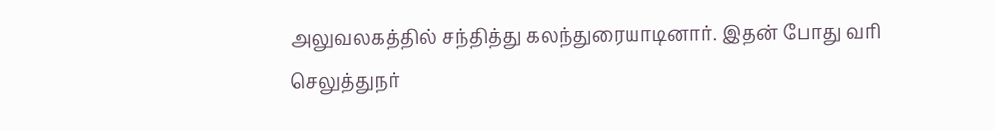அலுவலகத்தில் சந்தித்து கலந்துரையாடினார். இதன் போது வரி செலுத்துநர்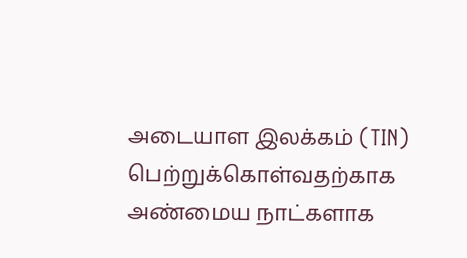அடையாள இலக்கம் (TIN) பெற்றுக்கொள்வதற்காக அண்மைய நாட்களாக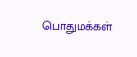பொதுமக்கள்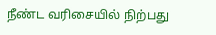நீண்ட வரிசையில் நிற்பது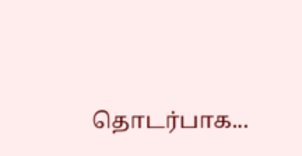தொடர்பாக...